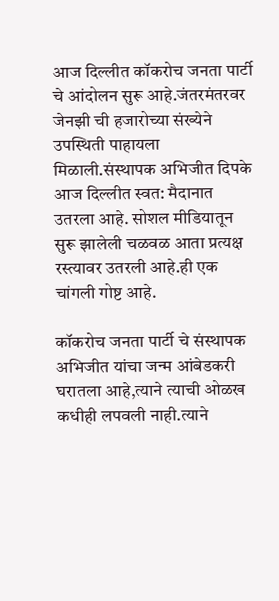आज दिल्लीत कॉकरोच जनता पार्टी चे आंदोलन सुरू आहे.जंतरमंतरवर जेनझी ची हजारोच्या संख्येने उपस्थिती पाहायला मिळाली.संस्थापक अभिजीत दिपके आज दिल्लीत स्वत: मैदानात उतरला आहे. सोशल मीडियातून सुरू झालेली चळवळ आता प्रत्यक्ष रस्त्यावर उतरली आहे.ही एक चांगली गोष्ट आहे.

कॉकरोच जनता पार्टी चे संस्थापक अभिजीत यांचा जन्म आंबेडकरी घरातला आहे,त्याने त्याची ओळख कधीही लपवली नाही.त्याने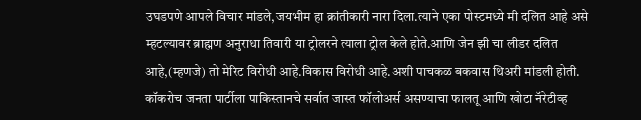उघडपणे आपले विचार मांडले,जयभीम हा क्रांतीकारी नारा दिला.त्याने एका पोस्टमध्ये मी दलित आहे असे म्हटल्यावर ब्राह्मण अनुराधा तिवारी या ट्रोलरने त्याला ट्रोल केले होते.आणि जेन झी चा लीडर दलित आहे,(म्हणजे) तो मेरिट विरोधी आहे.विकास विरोधी आहे.अशी पाचकळ बकवास थिअरी मांडली होती.
कॉकरोच जनता पार्टीला पाकिस्तानचे सर्वात जास्त फॉलोअर्स असण्याचा फालतू आणि खोटा नॅरेटीव्ह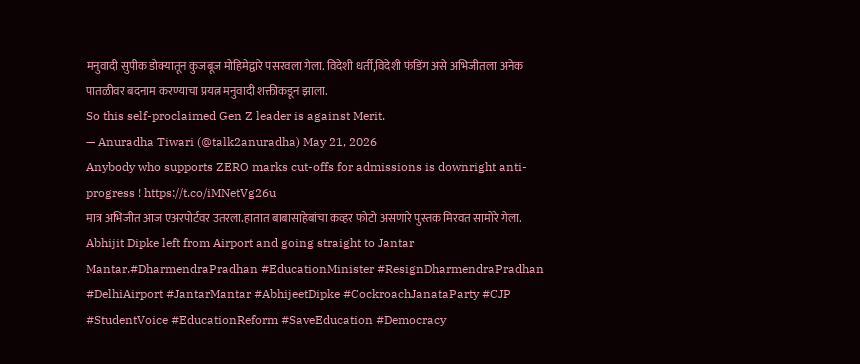मनुवादी सुपीक डोक्यातून कुजबूज मोहिमेद्वारे पसरवला गेला. विदेशी धर्ती,विदेशी फंडिंग असे अभिजीतला अनेक पातळीवर बदनाम करण्याचा प्रयत्न मनुवादी शक्तीकडून झाला.
So this self-proclaimed Gen Z leader is against Merit.
— Anuradha Tiwari (@talk2anuradha) May 21, 2026
Anybody who supports ZERO marks cut-offs for admissions is downright anti-progress ! https://t.co/iMNetVg26u
मात्र अभिजीत आज एअरपोर्टवर उतरला.हातात बाबासाहेबांचा कव्हर फोटो असणारे पुस्तक मिरवत सामोरे गेला.
Abhijit Dipke left from Airport and going straight to Jantar Mantar.#DharmendraPradhan #EducationMinister #ResignDharmendraPradhan #DelhiAirport #JantarMantar #AbhijeetDipke #CockroachJanataParty #CJP #StudentVoice #EducationReform #SaveEducation #Democracy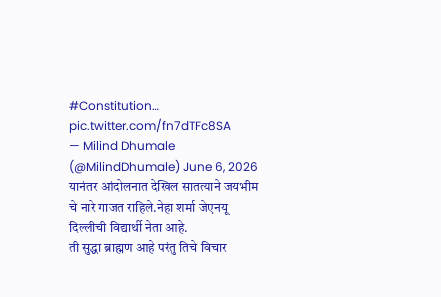#Constitution… pic.twitter.com/fn7dTFc8SA
— Milind Dhumale (@MilindDhumale) June 6, 2026
यानंतर आंदोलनात देखिल सातत्याने जयभीम चे नारे गाजत राहिले.नेहा शर्मा जेएनयू दिल्लीची विद्यार्थी नेता आहे.
ती सुद्धा ब्राह्मण आहे परंतु तिचे विचार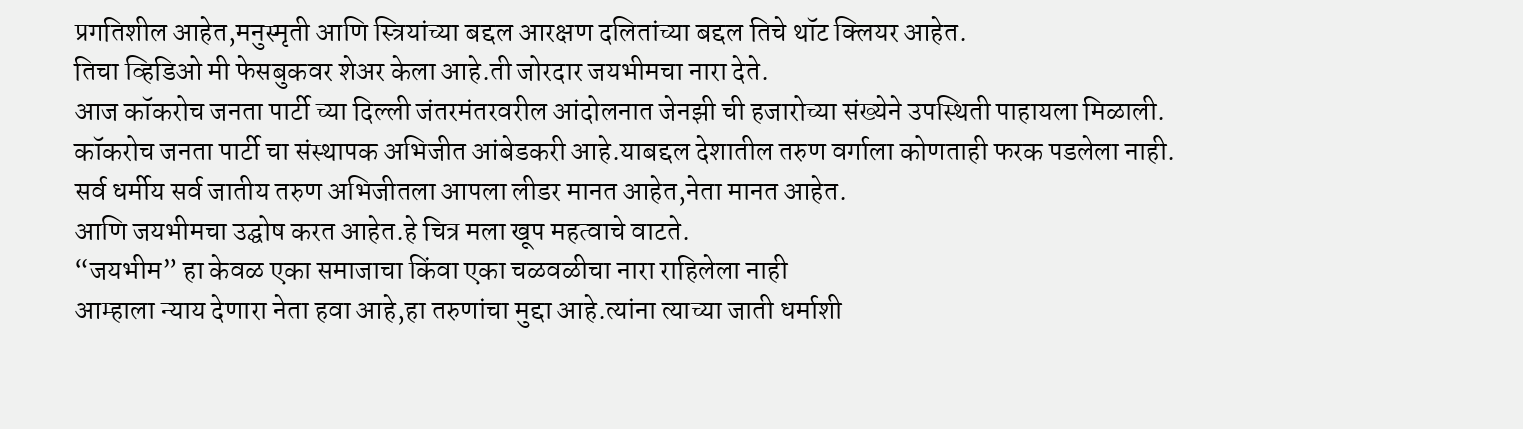प्रगतिशील आहेत,मनुस्मृती आणि स्त्रियांच्या बद्दल आरक्षण दलितांच्या बद्दल तिचे थॉट क्लियर आहेत.
तिचा व्हिडिओ मी फेसबुकवर शेअर केला आहे.ती जोरदार जयभीमचा नारा देते.
आज कॉकरोच जनता पार्टी च्या दिल्ली जंतरमंतरवरील आंदोलनात जेनझी ची हजारोच्या संख्येने उपस्थिती पाहायला मिळाली.
कॉकरोच जनता पार्टी चा संस्थापक अभिजीत आंबेडकरी आहे.याबद्दल देशातील तरुण वर्गाला कोणताही फरक पडलेला नाही.
सर्व धर्मीय सर्व जातीय तरुण अभिजीतला आपला लीडर मानत आहेत,नेता मानत आहेत.
आणि जयभीमचा उद्घोष करत आहेत.हे चित्र मला खूप महत्वाचे वाटते.
“जयभीम” हा केवळ एका समाजाचा किंवा एका चळवळीचा नारा राहिलेला नाही
आम्हाला न्याय देणारा नेता हवा आहे,हा तरुणांचा मुद्दा आहे.त्यांना त्याच्या जाती धर्माशी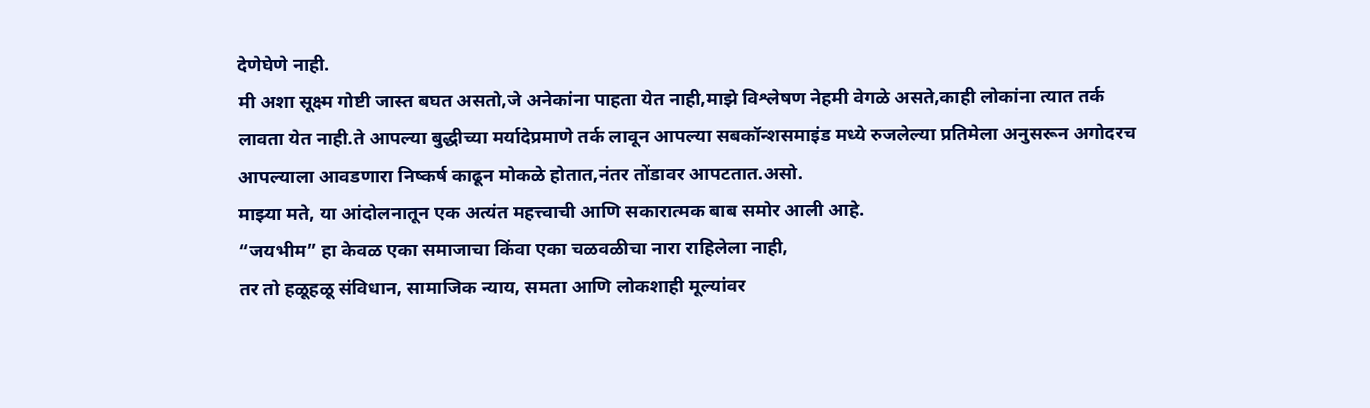देणेघेणे नाही.
मी अशा सूक्ष्म गोष्टी जास्त बघत असतो,जे अनेकांना पाहता येत नाही,माझे विश्लेषण नेहमी वेगळे असते,काही लोकांना त्यात तर्क लावता येत नाही.ते आपल्या बुद्धीच्या मर्यादेप्रमाणे तर्क लावून आपल्या सबकॉन्शसमाइंड मध्ये रुजलेल्या प्रतिमेला अनुसरून अगोदरच आपल्याला आवडणारा निष्कर्ष काढून मोकळे होतात,नंतर तोंडावर आपटतात.असो.
माझ्या मते, या आंदोलनातून एक अत्यंत महत्त्वाची आणि सकारात्मक बाब समोर आली आहे.
“जयभीम” हा केवळ एका समाजाचा किंवा एका चळवळीचा नारा राहिलेला नाही,
तर तो हळूहळू संविधान, सामाजिक न्याय, समता आणि लोकशाही मूल्यांवर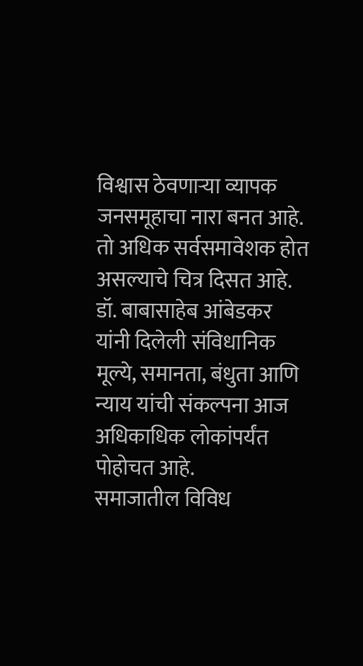विश्वास ठेवणाऱ्या व्यापक जनसमूहाचा नारा बनत आहे.
तो अधिक सर्वसमावेशक होत असल्याचे चित्र दिसत आहे.
डॉ. बाबासाहेब आंबेडकर यांनी दिलेली संविधानिक मूल्ये, समानता, बंधुता आणि न्याय यांची संकल्पना आज अधिकाधिक लोकांपर्यंत पोहोचत आहे.
समाजातील विविध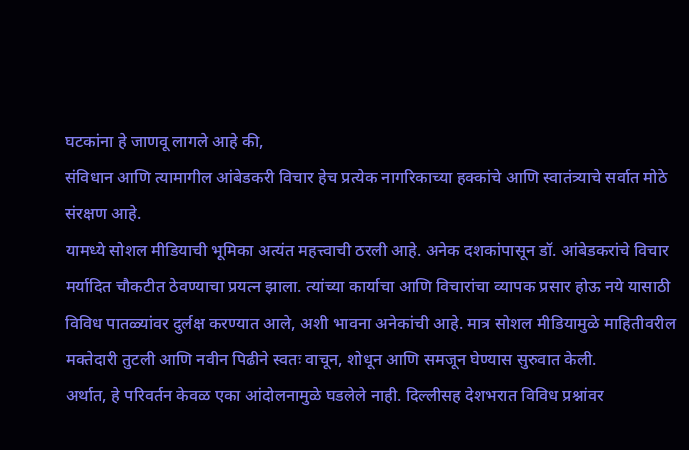घटकांना हे जाणवू लागले आहे की,
संविधान आणि त्यामागील आंबेडकरी विचार हेच प्रत्येक नागरिकाच्या हक्कांचे आणि स्वातंत्र्याचे सर्वात मोठे संरक्षण आहे.
यामध्ये सोशल मीडियाची भूमिका अत्यंत महत्त्वाची ठरली आहे. अनेक दशकांपासून डॉ. आंबेडकरांचे विचार मर्यादित चौकटीत ठेवण्याचा प्रयत्न झाला. त्यांच्या कार्याचा आणि विचारांचा व्यापक प्रसार होऊ नये यासाठी विविध पातळ्यांवर दुर्लक्ष करण्यात आले, अशी भावना अनेकांची आहे. मात्र सोशल मीडियामुळे माहितीवरील मक्तेदारी तुटली आणि नवीन पिढीने स्वतः वाचून, शोधून आणि समजून घेण्यास सुरुवात केली.
अर्थात, हे परिवर्तन केवळ एका आंदोलनामुळे घडलेले नाही. दिल्लीसह देशभरात विविध प्रश्नांवर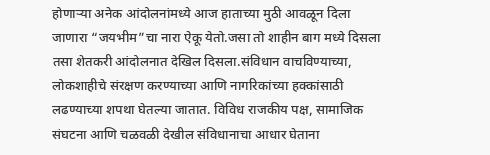होणाऱ्या अनेक आंदोलनांमध्ये आज हाताच्या मुठी आवळून दिला जाणारा “जयभीम”चा नारा ऐकू येतो.जसा तो शाहीन बाग मध्ये दिसला तसा शेतकरी आंदोलनात देखिल दिसला.संविधान वाचविण्याच्या, लोकशाहीचे संरक्षण करण्याच्या आणि नागरिकांच्या हक्कांसाठी लढण्याच्या शपथा घेतल्या जातात. विविध राजकीय पक्ष, सामाजिक संघटना आणि चळवळी देखील संविधानाचा आधार घेताना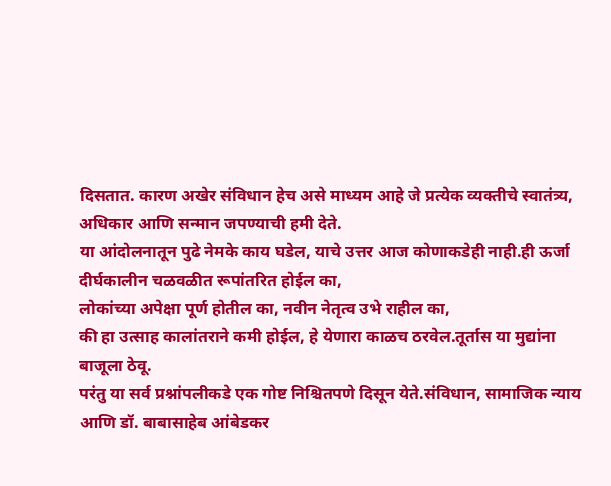दिसतात. कारण अखेर संविधान हेच असे माध्यम आहे जे प्रत्येक व्यक्तीचे स्वातंत्र्य, अधिकार आणि सन्मान जपण्याची हमी देते.
या आंदोलनातून पुढे नेमके काय घडेल, याचे उत्तर आज कोणाकडेही नाही.ही ऊर्जा दीर्घकालीन चळवळीत रूपांतरित होईल का,
लोकांच्या अपेक्षा पूर्ण होतील का, नवीन नेतृत्व उभे राहील का,
की हा उत्साह कालांतराने कमी होईल, हे येणारा काळच ठरवेल.तूर्तास या मुद्यांना बाजूला ठेवू.
परंतु या सर्व प्रश्नांपलीकडे एक गोष्ट निश्चितपणे दिसून येते.संविधान, सामाजिक न्याय
आणि डॉ. बाबासाहेब आंबेडकर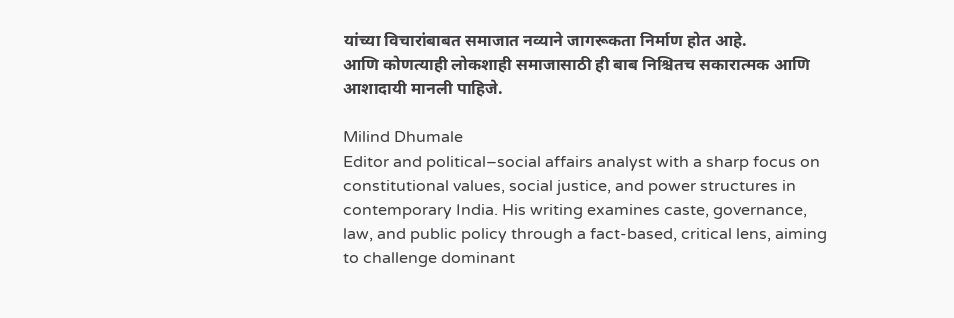यांच्या विचारांबाबत समाजात नव्याने जागरूकता निर्माण होत आहे.
आणि कोणत्याही लोकशाही समाजासाठी ही बाब निश्चितच सकारात्मक आणि आशादायी मानली पाहिजे.

Milind Dhumale
Editor and political–social affairs analyst with a sharp focus on constitutional values, social justice, and power structures in contemporary India. His writing examines caste, governance, law, and public policy through a fact-based, critical lens, aiming to challenge dominant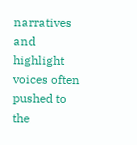narratives and highlight voices often pushed to the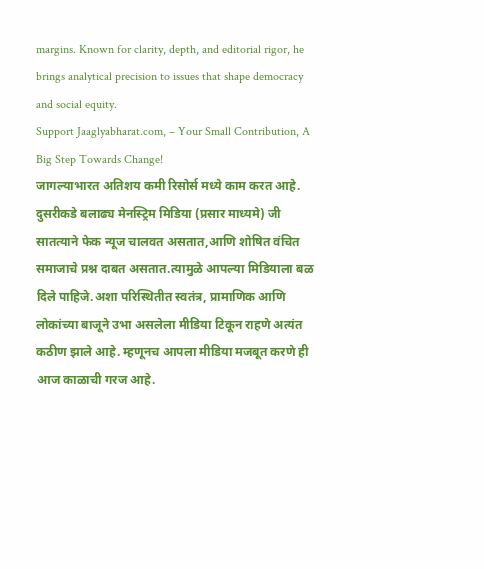margins. Known for clarity, depth, and editorial rigor, he brings analytical precision to issues that shape democracy and social equity.
Support Jaaglyabharat.com, – Your Small Contribution, A Big Step Towards Change!
जागल्याभारत अतिशय कमी रिसोर्स मध्ये काम करत आहे. दुसरीकडे बलाढ्य मेनस्ट्रिम मिडिया (प्रसार माध्यमे) जी सातत्याने फेक न्यूज चालवत असतात,आणि शोषित वंचित समाजाचे प्रश्न दाबत असतात.त्यामुळे आपल्या मिडियाला बळ दिले पाहिजे.अशा परिस्थितीत स्वतंत्र, प्रामाणिक आणि लोकांच्या बाजूने उभा असलेला मीडिया टिकून राहणे अत्यंत कठीण झाले आहे. म्हणूनच आपला मीडिया मजबूत करणे ही आज काळाची गरज आहे.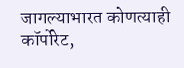जागल्याभारत कोणत्याही कॉर्पोरेट,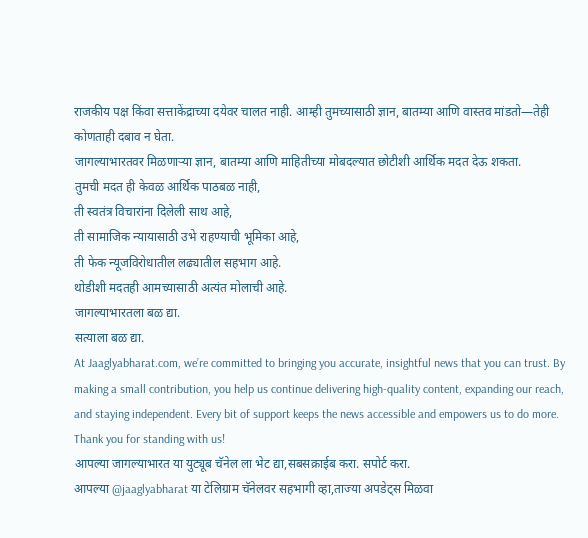राजकीय पक्ष किंवा सत्ताकेंद्राच्या दयेवर चालत नाही. आम्ही तुमच्यासाठी ज्ञान, बातम्या आणि वास्तव मांडतो—तेही कोणताही दबाव न घेता.
जागल्याभारतवर मिळणाऱ्या ज्ञान, बातम्या आणि माहितीच्या मोबदल्यात छोटीशी आर्थिक मदत देऊ शकता.
तुमची मदत ही केवळ आर्थिक पाठबळ नाही,
ती स्वतंत्र विचारांना दिलेली साथ आहे,
ती सामाजिक न्यायासाठी उभे राहण्याची भूमिका आहे,
ती फेक न्यूजविरोधातील लढ्यातील सहभाग आहे.
थोडीशी मदतही आमच्यासाठी अत्यंत मोलाची आहे.
जागल्याभारतला बळ द्या.
सत्याला बळ द्या.
At Jaaglyabharat.com, we’re committed to bringing you accurate, insightful news that you can trust. By making a small contribution, you help us continue delivering high-quality content, expanding our reach, and staying independent. Every bit of support keeps the news accessible and empowers us to do more.
Thank you for standing with us!
आपल्या जागल्याभारत या युट्यूब चॅनेल ला भेट द्या,सबसक्राईब करा. सपोर्ट करा.
आपल्या @jaaglyabharat या टेलिग्राम चॅनेलवर सहभागी व्हा,ताज्या अपडेट्स मिळवा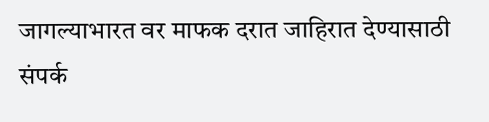जागल्याभारत वर माफक दरात जाहिरात देण्यासाठी संपर्क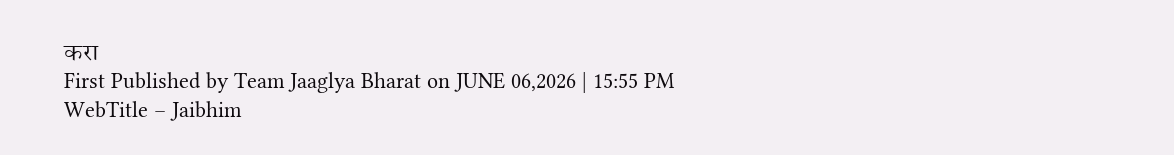करा
First Published by Team Jaaglya Bharat on JUNE 06,2026 | 15:55 PM
WebTitle – Jaibhim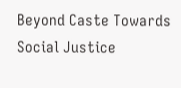Beyond Caste Towards Social Justice